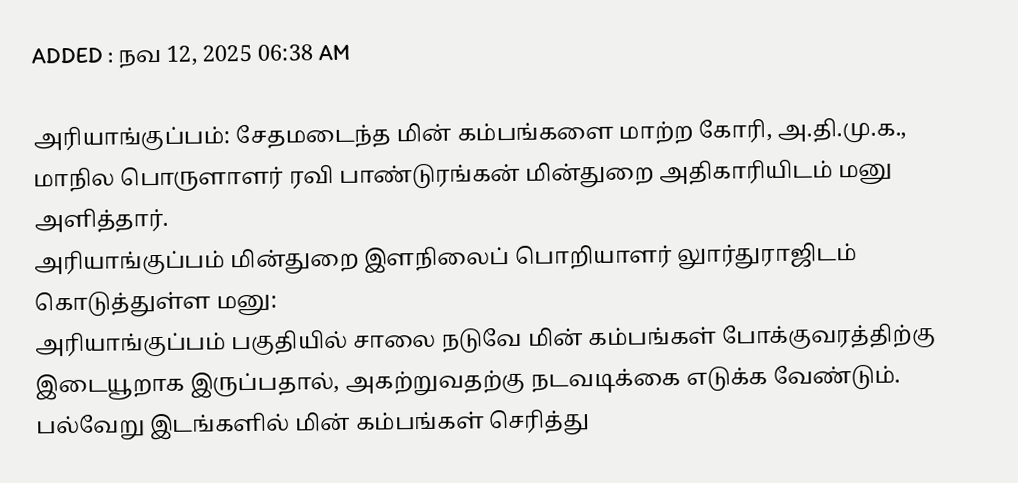ADDED : நவ 12, 2025 06:38 AM

அரியாங்குப்பம்: சேதமடைந்த மின் கம்பங்களை மாற்ற கோரி, அ.தி.மு.க., மாநில பொருளாளர் ரவி பாண்டுரங்கன் மின்துறை அதிகாரியிடம் மனு அளித்தார்.
அரியாங்குப்பம் மின்துறை இளநிலைப் பொறியாளர் லுார்துராஜிடம் கொடுத்துள்ள மனு:
அரியாங்குப்பம் பகுதியில் சாலை நடுவே மின் கம்பங்கள் போக்குவரத்திற்கு இடையூறாக இருப்பதால், அகற்றுவதற்கு நடவடிக்கை எடுக்க வேண்டும். பல்வேறு இடங்களில் மின் கம்பங்கள் செரித்து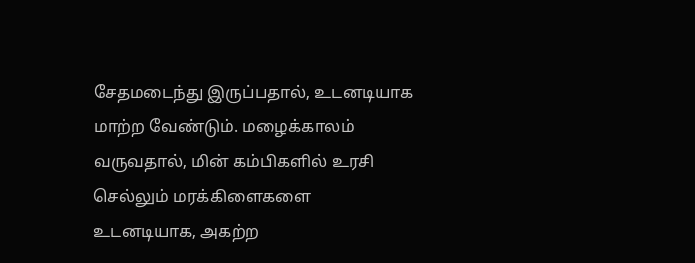சேதமடைந்து இருப்பதால், உடனடியாக மாற்ற வேண்டும். மழைக்காலம் வருவதால், மின் கம்பிகளில் உரசி செல்லும் மரக்கிளைகளை உடனடியாக, அகற்ற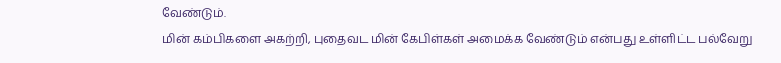வேண்டும்.
மின் கம்பிகளை அகற்றி, புதைவட மின் கேபிள்கள் அமைக்க வேண்டும் என்பது உள்ளிட்ட பல்வேறு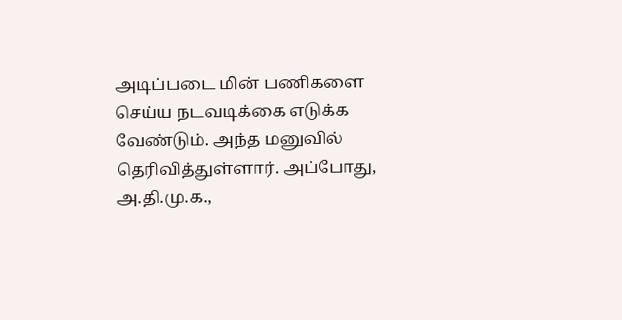அடிப்படை மின் பணிகளை செய்ய நடவடிக்கை எடுக்க வேண்டும். அந்த மனுவில் தெரிவித்துள்ளார். அப்போது, அ.தி.மு.க.,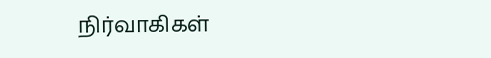நிர்வாகிகள்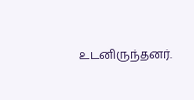உடனிருந்தனர்.